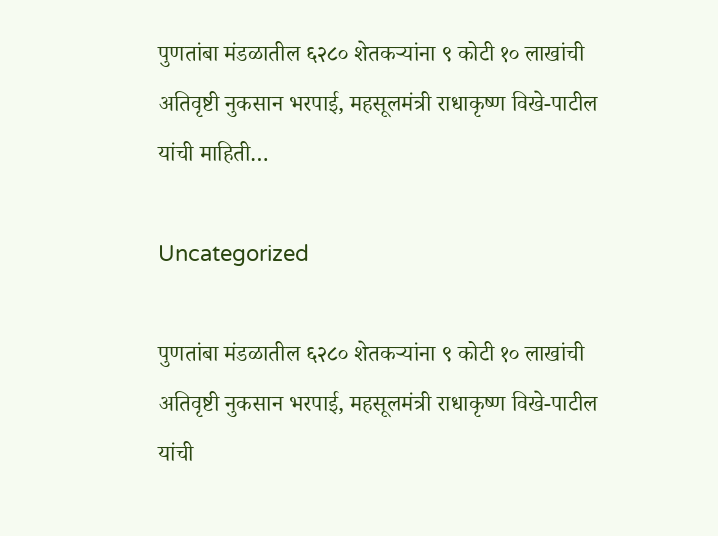पुणतांबा मंडळातील ६२८० शेतकऱ्यांना ९ कोटी १० लाखांची अतिवृष्टी नुकसान भरपाई, महसूलमंत्री राधाकृष्ण विखे-पाटील यांची माहिती…

Uncategorized

पुणतांबा मंडळातील ६२८० शेतकऱ्यांना ९ कोटी १० लाखांची अतिवृष्टी नुकसान भरपाई, महसूलमंत्री राधाकृष्ण विखे-पाटील यांची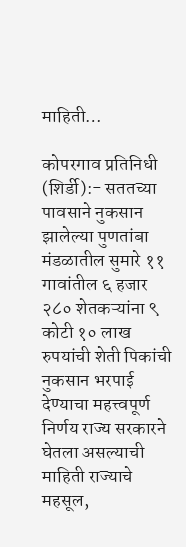माहिती…

कोपरगाव प्रतिनिधी
(शिर्डी):- सततच्या पावसाने नुकसान झालेल्या पुणतांबा मंडळातील सुमारे ११ गावांतील ६ हजार २८० शेतकऱ्यांना ९ कोटी १० लाख रुपयांची शेती पिकांची नुकसान भरपाई देण्याचा महत्त्वपूर्ण निर्णय राज्य सरकारने घेतला असल्याची माहिती राज्याचे महसूल,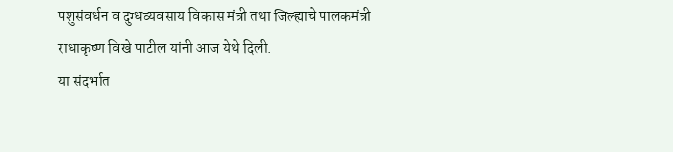पशुसंवर्धन व दुग्धव्यवसाय विकास मंत्री तथा जिल्ह्याचे पालकमंत्री राधाकृष्ण विखे पाटील यांनी आज येथे दिली.
या संदर्भात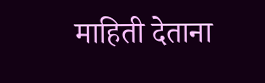माहिती देताना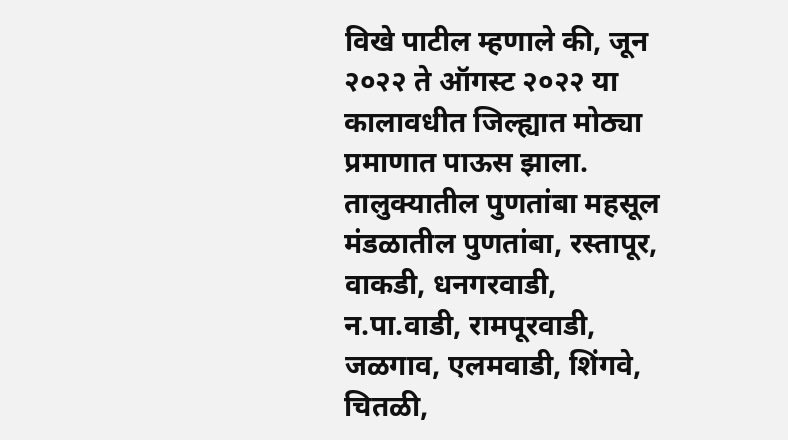विखे पाटील म्हणाले की, जून २०२२ ते ऑगस्ट २०२२ या कालावधीत जिल्ह्यात मोठ्या प्रमाणात पाऊस झाला. तालुक्यातील पुणतांबा महसूल मंडळातील पुणतांबा, रस्तापूर, वाकडी, धनगरवाडी, न.पा.वाडी, रामपूरवाडी, जळगाव, एलमवाडी, शिंगवे, चितळी,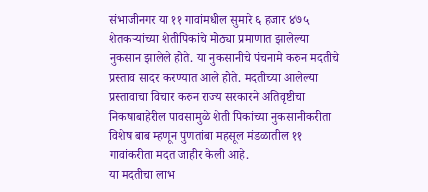संभाजीनगर या ११ गावांमधील सुमारे ६ हजार ४७५ शेतकऱ्यांच्या शेतीपिकांचे मोठ्या प्रमाणात झालेल्या नुकसान झालेले होते. या नुकसानीचे पंचनामे करुन मदतीचे प्रस्ताव सादर करण्यात आले होते. मदतीच्या आलेल्या प्रस्तावाचा विचार करुन राज्य सरकारने अतिवृष्टीचा निकषाबाहेरील पावसामुळे शेती पिकांच्या नुकसानीकरीता विशेष बाब म्हणून पुणतांबा महसूल मंडळातील ११ गावांकरीता मदत जाहीर केली आहे.
या मदतीचा लाभ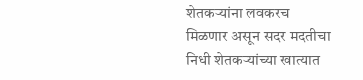शेतकऱ्यांना लवकरच मिळणार असून सदर मदतीचा निधी शेतकऱ्यांच्या खात्यात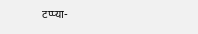टप्प्या-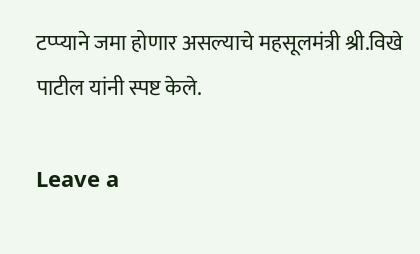टप्प्याने जमा होणार असल्याचे महसूलमंत्री श्री.विखे पाटील यांनी स्पष्ट केले.

Leave a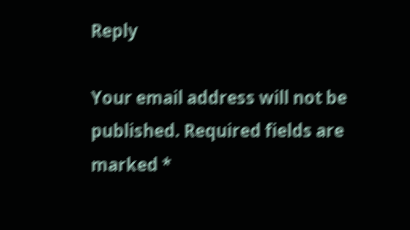Reply

Your email address will not be published. Required fields are marked *